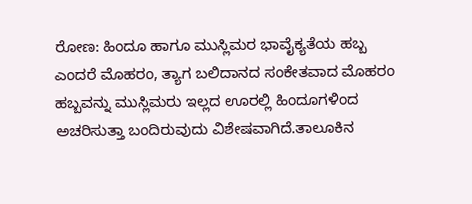ರೋಣ: ಹಿಂದೂ ಹಾಗೂ ಮುಸ್ಲಿಮರ ಭಾವೈಕ್ಯತೆಯ ಹಬ್ಬ ಎಂದರೆ ಮೊಹರಂ, ತ್ಯಾಗ ಬಲಿದಾನದ ಸಂಕೇತವಾದ ಮೊಹರಂ ಹಬ್ಬವನ್ನು ಮುಸ್ಲಿಮರು ಇಲ್ಲದ ಊರಲ್ಲಿ ಹಿಂದೂಗಳಿಂದ ಅಚರಿಸುತ್ತಾ ಬಂದಿರುವುದು ವಿಶೇಷವಾಗಿದೆ.ತಾಲೂಕಿನ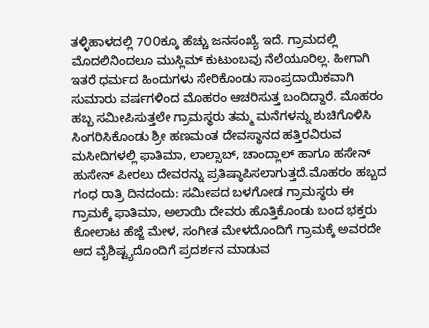ತಳ್ಳಿಹಾಳದಲ್ಲಿ 7೦೦ಕ್ಕೂ ಹೆಚ್ಚು ಜನಸಂಖ್ಯೆ ಇದೆ. ಗ್ರಾಮದಲ್ಲಿ ಮೊದಲಿನಿಂದಲೂ ಮುಸ್ಲಿಮ್ ಕುಟುಂಬವು ನೆಲೆಯೂರಿಲ್ಲ. ಹೀಗಾಗಿ ಇತರೆ ಧರ್ಮದ ಹಿಂದುಗಳು ಸೇರಿಕೊಂಡು ಸಾಂಪ್ರದಾಯಿಕವಾಗಿ ಸುಮಾರು ವರ್ಷಗಳಿಂದ ಮೊಹರಂ ಆಚರಿಸುತ್ತ ಬಂದಿದ್ದಾರೆ. ಮೊಹರಂ ಹಬ್ಬ ಸಮೀಪಿಸುತ್ತಲೇ ಗ್ರಾಮಸ್ಥರು ತಮ್ಮ ಮನೆಗಳನ್ನು ಶುಚಿಗೊಳಿಸಿ ಸಿಂಗರಿಸಿಕೊಂಡು ಶ್ರೀ ಹಣಮಂತ ದೇವಸ್ಥಾನದ ಹತ್ತಿರವಿರುವ ಮಸೀದಿಗಳಲ್ಲಿ ಫಾತಿಮಾ, ಲಾಲ್ಸಾಬ್, ಚಾಂದ್ಲಾಲ್ ಹಾಗೂ ಹಸೇನ್ ಹುಸೇನ್ ಪೀರಲು ದೇವರನ್ನು ಪ್ರತಿಷ್ಠಾಪಿಸಲಾಗುತ್ತದೆ.ಮೊಹರಂ ಹಬ್ಬದ ಗಂಧ ರಾತ್ರಿ ದಿನದಂದು: ಸಮೀಪದ ಬಳಗೋಡ ಗ್ರಾಮಸ್ಥರು ಈ ಗ್ರಾಮಕ್ಕೆ ಫಾತಿಮಾ, ಅಲಾಯಿ ದೇವರು ಹೊತ್ತಿಕೊಂಡು ಬಂದ ಭಕ್ತರು ಕೋಲಾಟ ಹೆಜ್ಜೆ ಮೇಳ, ಸಂಗೀತ ಮೇಳದೊಂದಿಗೆ ಗ್ರಾಮಕ್ಕೆ ಅವರದೇ ಆದ ವೈಶಿಷ್ಟ್ಯದೊಂದಿಗೆ ಪ್ರದರ್ಶನ ಮಾಡುವ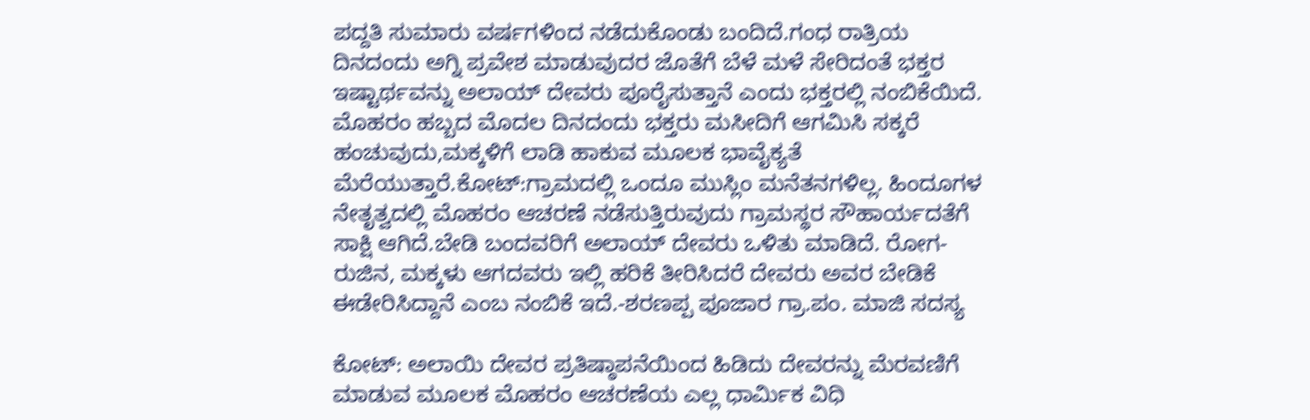ಪದ್ದತಿ ಸುಮಾರು ವರ್ಷಗಳಿಂದ ನಡೆದುಕೊಂಡು ಬಂದಿದೆ.ಗಂಧ ರಾತ್ರಿಯ ದಿನದಂದು ಅಗ್ನಿ ಪ್ರವೇಶ ಮಾಡುವುದರ ಜೊತೆಗೆ ಬೆಳೆ ಮಳೆ ಸೇರಿದಂತೆ ಭಕ್ತರ ಇಷ್ಟಾರ್ಥವನ್ನು ಅಲಾಯ್ ದೇವರು ಪೂರೈಸುತ್ತಾನೆ ಎಂದು ಭಕ್ತರಲ್ಲಿ ನಂಬಿಕೆಯಿದೆ. ಮೊಹರಂ ಹಬ್ಬದ ಮೊದಲ ದಿನದಂದು ಭಕ್ತರು ಮಸೀದಿಗೆ ಆಗಮಿಸಿ ಸಕ್ಕರೆ ಹಂಚುವುದು,ಮಕ್ಕಳಿಗೆ ಲಾಡಿ ಹಾಕುವ ಮೂಲಕ ಭಾವೈಕ್ಯತೆ ಮೆರೆಯುತ್ತಾರೆ.ಕೋಟ್:ಗ್ರಾಮದಲ್ಲಿ ಒಂದೂ ಮುಸ್ಲಿಂ ಮನೆತನಗಳಿಲ್ಲ. ಹಿಂದೂಗಳ ನೇತೃತ್ವದಲ್ಲಿ ಮೊಹರಂ ಆಚರಣೆ ನಡೆಸುತ್ತಿರುವುದು ಗ್ರಾಮಸ್ಥರ ಸೌಹಾರ್ಯದತೆಗೆ ಸಾಕ್ಷಿ ಆಗಿದೆ.ಬೇಡಿ ಬಂದವರಿಗೆ ಅಲಾಯ್ ದೇವರು ಒಳಿತು ಮಾಡಿದೆ. ರೋಗ-ರುಜಿನ, ಮಕ್ಕಳು ಆಗದವರು ಇಲ್ಲಿ ಹರಿಕೆ ತೀರಿಸಿದರೆ ದೇವರು ಅವರ ಬೇಡಿಕೆ ಈಡೇರಿಸಿದ್ದಾನೆ ಎಂಬ ನಂಬಿಕೆ ಇದೆ.-ಶರಣಪ್ಪ ಪೂಜಾರ ಗ್ರಾ.ಪಂ. ಮಾಜಿ ಸದಸ್ಯ

ಕೋಟ್: ಅಲಾಯಿ ದೇವರ ಪ್ರತಿಷ್ಠಾಪನೆಯಿಂದ ಹಿಡಿದು ದೇವರನ್ನು ಮೆರವಣಿಗೆ ಮಾಡುವ ಮೂಲಕ ಮೊಹರಂ ಆಚರಣೆಯ ಎಲ್ಲ ಧಾರ್ಮಿಕ ವಿಧಿ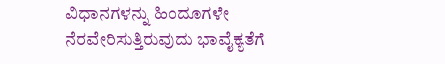ವಿಧಾನಗಳನ್ನು ಹಿಂದೂಗಳೇ ನೆರವೇರಿಸುತ್ತಿರುವುದು ಭಾವೈಕ್ಯತೆಗೆ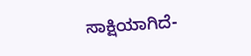ಸಾಕ್ಷಿಯಾಗಿದೆ-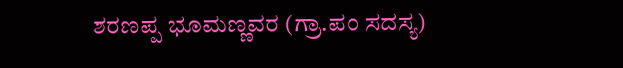ಶರಣಪ್ಪ ಭೂಮಣ್ಣವರ (ಗ್ರಾ.ಪಂ ಸದಸ್ಯ)